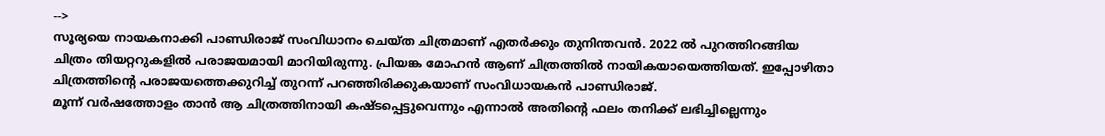-->
സൂര്യയെ നായകനാക്കി പാണ്ഡിരാജ് സംവിധാനം ചെയ്ത ചിത്രമാണ് എതർക്കും തുനിന്തവൻ. 2022 ൽ പുറത്തിറങ്ങിയ ചിത്രം തിയറ്ററുകളിൽ പരാജയമായി മാറിയിരുന്നു. പ്രിയങ്ക മോഹൻ ആണ് ചിത്രത്തിൽ നായികയായെത്തിയത്. ഇപ്പോഴിതാ ചിത്രത്തിന്റെ പരാജയത്തെക്കുറിച്ച് തുറന്ന് പറഞ്ഞിരിക്കുകയാണ് സംവിധായകൻ പാണ്ഡിരാജ്.
മൂന്ന് വർഷത്തോളം താൻ ആ ചിത്രത്തിനായി കഷ്ടപ്പെട്ടുവെന്നും എന്നാൽ അതിന്റെ ഫലം തനിക്ക് ലഭിച്ചില്ലെന്നും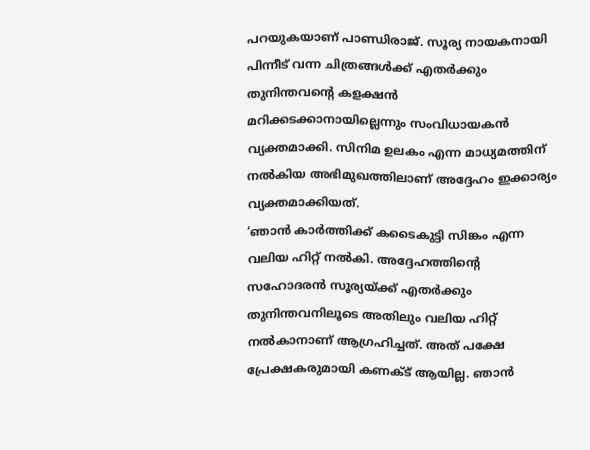പറയുകയാണ് പാണ്ഡിരാജ്. സൂര്യ നായകനായി പിന്നീട് വന്ന ചിത്രങ്ങൾക്ക് എതർക്കും തുനിന്തവന്റെ കളക്ഷൻ മറിക്കടക്കാനായില്ലെന്നും സംവിധായകൻ വ്യക്തമാക്കി. സിനിമ ഉലകം എന്ന മാധ്യമത്തിന് നൽകിയ അഭിമുഖത്തിലാണ് അദ്ദേഹം ഇക്കാര്യം വ്യക്തമാക്കിയത്.
‘ഞാൻ കാർത്തിക്ക് കടൈകുട്ടി സിങ്കം എന്ന വലിയ ഹിറ്റ് നൽകി. അദ്ദേഹത്തിന്റെ സഹോദരൻ സൂര്യയ്ക്ക് എതർക്കും തുനിന്തവനിലൂടെ അതിലും വലിയ ഹിറ്റ് നൽകാനാണ് ആഗ്രഹിച്ചത്. അത് പക്ഷേ പ്രേക്ഷകരുമായി കണക്ട് ആയില്ല. ഞാൻ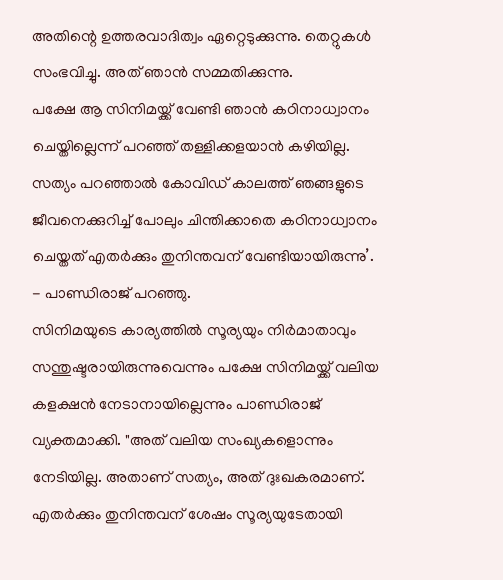അതിന്റെ ഉത്തരവാദിത്വം ഏറ്റെടുക്കുന്നു. തെറ്റുകൾ സംഭവിച്ചു. അത് ഞാൻ സമ്മതിക്കുന്നു.
പക്ഷേ ആ സിനിമയ്ക്ക് വേണ്ടി ഞാൻ കഠിനാധ്വാനം ചെയ്തില്ലെന്ന് പറഞ്ഞ് തള്ളിക്കളയാൻ കഴിയില്ല. സത്യം പറഞ്ഞാൽ കോവിഡ് കാലത്ത് ഞങ്ങളുടെ ജീവനെക്കുറിച്ച് പോലും ചിന്തിക്കാതെ കഠിനാധ്വാനം ചെയ്തത് എതർക്കും തുനിന്തവന് വേണ്ടിയായിരുന്നു’. - പാണ്ഡിരാജ് പറഞ്ഞു.
സിനിമയുടെ കാര്യത്തിൽ സൂര്യയും നിർമാതാവും സന്തുഷ്ടരായിരുന്നുവെന്നും പക്ഷേ സിനിമയ്ക്ക് വലിയ കളക്ഷൻ നേടാനായില്ലെന്നും പാണ്ഡിരാജ് വ്യക്തമാക്കി. "അത് വലിയ സംഖ്യകളൊന്നും നേടിയില്ല. അതാണ് സത്യം, അത് ദുഃഖകരമാണ്.
എതർക്കും തുനിന്തവന് ശേഷം സൂര്യയുടേതായി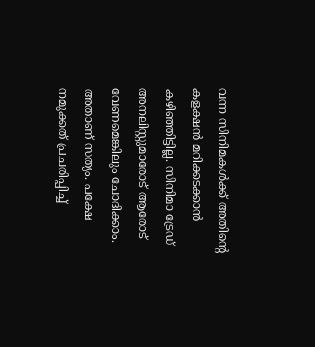വന്ന സിനിമകൾക്ക് അതിന്റെ കളക്ഷൻ മറിക്കടക്കാൻ കഴിഞ്ഞിട്ടില്ല. സിനിമാ ട്രേഡ് അനലിസ്റ്റുമാരോട് ആരോട് വേണമെങ്കിലും ചോദിക്കാം. അതാണ് സത്യം. പക്ഷേ നമുക്കത് പ്രചരിപ്പിച്ച്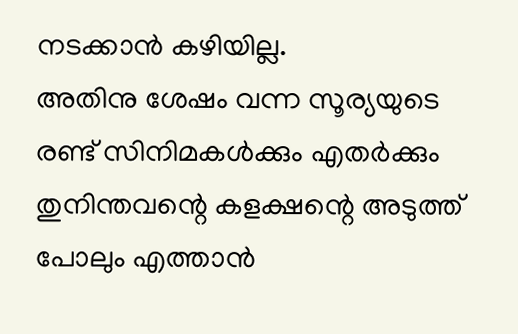നടക്കാൻ കഴിയില്ല.
അതിനു ശേഷം വന്ന സൂര്യയുടെ രണ്ട് സിനിമകൾക്കും എതർക്കും തുനിന്തവന്റെ കളക്ഷന്റെ അടുത്ത് പോലും എത്താൻ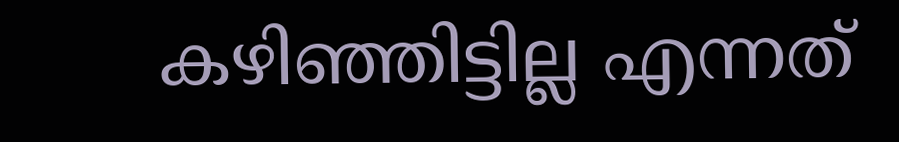കഴിഞ്ഞിട്ടില്ല എന്നത്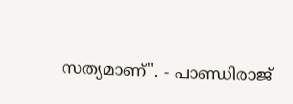സത്യമാണ്". - പാണ്ഡിരാജ്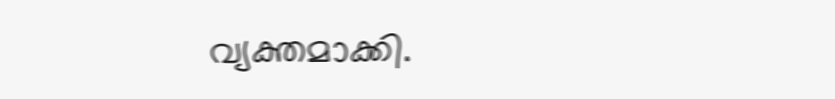വ്യക്തമാക്കി.